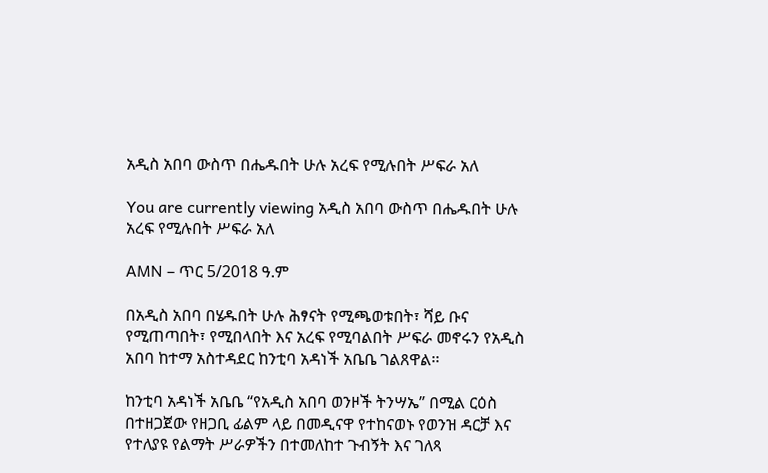አዲስ አበባ ውስጥ በሔዱበት ሁሉ አረፍ የሚሉበት ሥፍራ አለ

You are currently viewing አዲስ አበባ ውስጥ በሔዱበት ሁሉ አረፍ የሚሉበት ሥፍራ አለ

AMN – ጥር 5/2018 ዓ.ም

በአዲስ አበባ በሄዱበት ሁሉ ሕፃናት የሚጫወቱበት፣ ሻይ ቡና የሚጠጣበት፣ የሚበላበት እና አረፍ የሚባልበት ሥፍራ መኖሩን የአዲስ አበባ ከተማ አስተዳደር ከንቲባ አዳነች አቤቤ ገልጸዋል፡፡

ከንቲባ አዳነች አቤቤ “የአዲስ አበባ ወንዞች ትንሣኤ” በሚል ርዕስ በተዘጋጀው የዘጋቢ ፊልም ላይ በመዲናዋ የተከናወኑ የወንዝ ዳርቻ እና የተለያዩ የልማት ሥራዎችን በተመለከተ ጉብኝት እና ገለጻ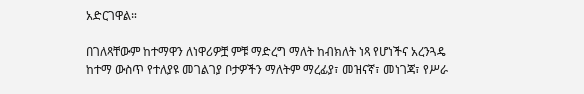አድርገዋል።

በገለጻቸውም ከተማዋን ለነዋሪዎቿ ምቹ ማድረግ ማለት ከብክለት ነጻ የሆነችና አረንጓዴ ከተማ ውስጥ የተለያዩ መገልገያ ቦታዎችን ማለትም ማረፊያ፣ መዝናኛ፣ መነገጃ፣ የሥራ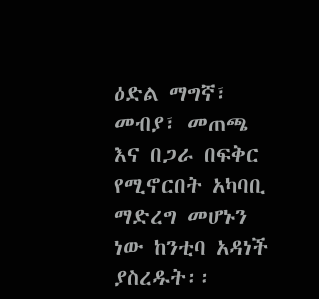ዕድል ማግኛ፣ መብያ፣ መጠጫ እና በጋራ በፍቅር የሚኖርበት አካባቢ ማድረግ መሆኑን ነው ከንቲባ አዳነች ያስረዱት፡፡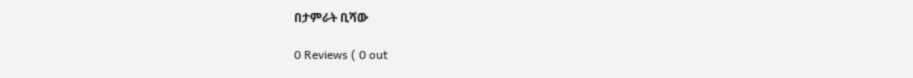በታምራት ቢሻው

0 Reviews ( 0 out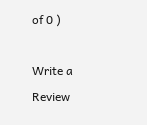of 0 )

Write a Review